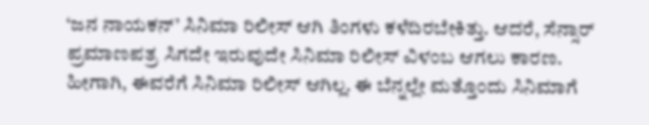‘ಜನ ನಾಯಕನ್’ ಸಿನಿಮಾ ರಿಲೀಸ್ ಆಗಿ ತಿಂಗಳು ಕಳೆದಿರಬೇಕಿತ್ತು. ಆದರೆ, ಸೆನ್ಸಾರ್ ಪ್ರಮಾಣಪತ್ರ ಸಿಗದೇ ಇರುವುದೇ ಸಿನಿಮಾ ರಿಲೀಸ್ ವಿಳಂಬ ಆಗಲು ಕಾರಣ. ಹೀಗಾಗಿ, ಈವರೆಗೆ ಸಿನಿಮಾ ರಿಲೀಸ್ ಆಗಿಲ್ಲ. ಈ ಬೆನ್ನಲ್ಲೇ ಮತ್ತೊಂದು ಸಿನಿಮಾಗೆ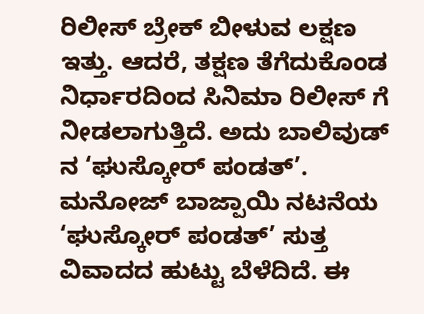ರಿಲೀಸ್ ಬ್ರೇಕ್ ಬೀಳುವ ಲಕ್ಷಣ ಇತ್ತು. ಆದರೆ, ತಕ್ಷಣ ತೆಗೆದುಕೊಂಡ ನಿರ್ಧಾರದಿಂದ ಸಿನಿಮಾ ರಿಲೀಸ್ ಗೆ ನೀಡಲಾಗುತ್ತಿದೆ. ಅದು ಬಾಲಿವುಡ್ ನ ‘ಘುಸ್ಕೋರ್ ಪಂಡತ್’.
ಮನೋಜ್ ಬಾಜ್ಪಾಯಿ ನಟನೆಯ ‘ಘುಸ್ಕೋರ್ ಪಂಡತ್’ ಸುತ್ತ ವಿವಾದದ ಹುಟ್ಟು ಬೆಳೆದಿದೆ. ಈ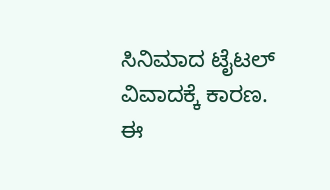ಸಿನಿಮಾದ ಟೈಟಲ್ ವಿವಾದಕ್ಕೆ ಕಾರಣ. ಈ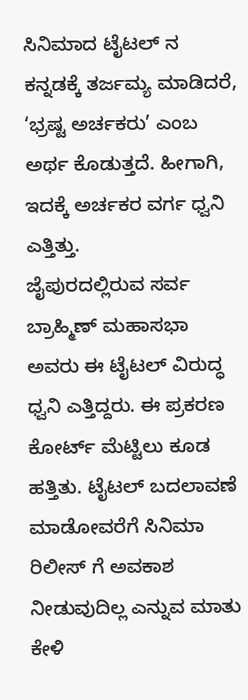ಸಿನಿಮಾದ ಟೈಟಲ್ ನ ಕನ್ನಡಕ್ಕೆ ತರ್ಜಮ್ಯ ಮಾಡಿದರೆ, ‘ಭ್ರಷ್ಟ ಅರ್ಚಕರು’ ಎಂಬ ಅರ್ಥ ಕೊಡುತ್ತದೆ. ಹೀಗಾಗಿ, ಇದಕ್ಕೆ ಅರ್ಚಕರ ವರ್ಗ ಧ್ವನಿ ಎತ್ತಿತ್ತು.
ಜೈಪುರದಲ್ಲಿರುವ ಸರ್ವ ಬ್ರಾಹ್ಮಿಣ್ ಮಹಾಸಭಾ ಅವರು ಈ ಟೈಟಲ್ ವಿರುದ್ಧ ಧ್ವನಿ ಎತ್ತಿದ್ದರು. ಈ ಪ್ರಕರಣ ಕೋರ್ಟ್ ಮೆಟ್ಟಿಲು ಕೂಡ ಹತ್ತಿತು. ಟೈಟಲ್ ಬದಲಾವಣೆ ಮಾಡೋವರೆಗೆ ಸಿನಿಮಾ ರಿಲೀಸ್ ಗೆ ಅವಕಾಶ ನೀಡುವುದಿಲ್ಲ ಎನ್ನುವ ಮಾತು ಕೇಳಿ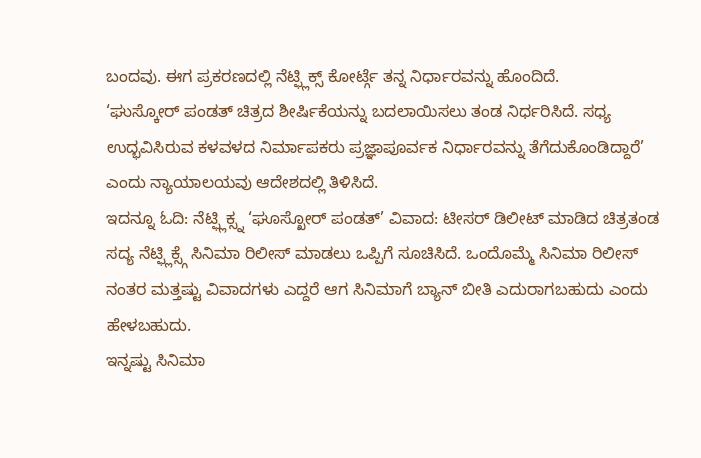ಬಂದವು. ಈಗ ಪ್ರಕರಣದಲ್ಲಿ ನೆಟ್ಫ್ಲಿಕ್ಸ್ ಕೋರ್ಟ್ಗೆ ತನ್ನ ನಿರ್ಧಾರವನ್ನು ಹೊಂದಿದೆ.
‘ಘುಸ್ಕೋರ್ ಪಂಡತ್ ಚಿತ್ರದ ಶೀರ್ಷಿಕೆಯನ್ನು ಬದಲಾಯಿಸಲು ತಂಡ ನಿರ್ಧರಿಸಿದೆ. ಸಧ್ಯ ಉದ್ಭವಿಸಿರುವ ಕಳವಳದ ನಿರ್ಮಾಪಕರು ಪ್ರಜ್ಞಾಪೂರ್ವಕ ನಿರ್ಧಾರವನ್ನು ತೆಗೆದುಕೊಂಡಿದ್ದಾರೆ’ ಎಂದು ನ್ಯಾಯಾಲಯವು ಆದೇಶದಲ್ಲಿ ತಿಳಿಸಿದೆ.
ಇದನ್ನೂ ಓದಿ: ನೆಟ್ಫ್ಲಿಕ್ಸ್ನ ‘ಘೂಸ್ಖೋರ್ ಪಂಡತ್’ ವಿವಾದ: ಟೀಸರ್ ಡಿಲೀಟ್ ಮಾಡಿದ ಚಿತ್ರತಂಡ
ಸದ್ಯ ನೆಟ್ಫ್ಲಿಕ್ಸ್ಗೆ ಸಿನಿಮಾ ರಿಲೀಸ್ ಮಾಡಲು ಒಪ್ಪಿಗೆ ಸೂಚಿಸಿದೆ. ಒಂದೊಮ್ಮೆ ಸಿನಿಮಾ ರಿಲೀಸ್ ನಂತರ ಮತ್ತಷ್ಟು ವಿವಾದಗಳು ಎದ್ದರೆ ಆಗ ಸಿನಿಮಾಗೆ ಬ್ಯಾನ್ ಬೀತಿ ಎದುರಾಗಬಹುದು ಎಂದು ಹೇಳಬಹುದು.
ಇನ್ನಷ್ಟು ಸಿನಿಮಾ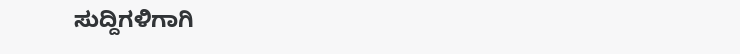ಸುದ್ದಿಗಳಿಗಾಗಿ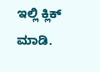ಇಲ್ಲಿ ಕ್ಲಿಕ್ ಮಾಡಿ.